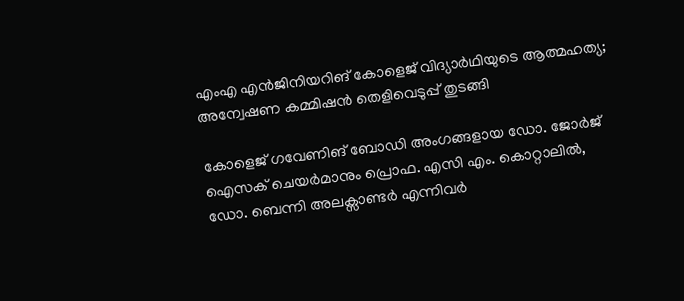എംഎ എൻജിനിയറിങ് കോളെജ് വിദ്യാർഥിയുടെ ആത്മഹത്യ; അന്വേഷണ കമ്മിഷൻ തെളിവെടുപ്പ് തുടങ്ങി

കോളെജ് ഗവേണിങ് ബോഡി അംഗങ്ങളായ ഡോ. ജോർജ് ഐസക് ചെയർമാനും പ്രൊഫ. എസി എം. കൊറ്റാലിൽ, ഡോ. ബെന്നി അലക്സാണ്ടർ എന്നിവർ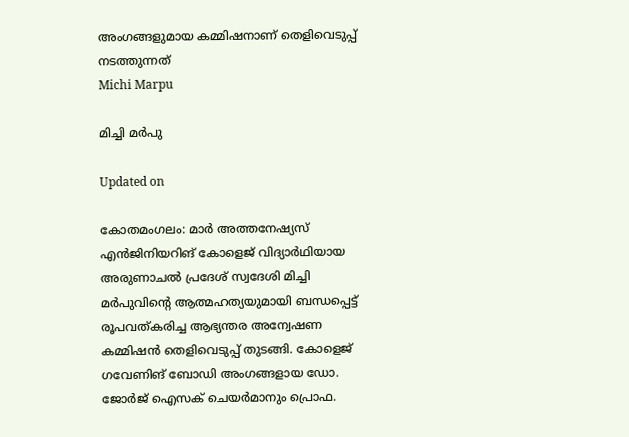അംഗങ്ങളുമായ കമ്മിഷനാണ് തെളിവെടുപ്പ് നടത്തുന്നത്
Michi Marpu

മിച്ചി മർപു

Updated on

കോതമംഗലം: മാർ അത്തനേഷ്യസ് എൻജിനിയറിങ് കോളെജ് വിദ്യാർഥിയായ അരുണാചൽ പ്രദേശ് സ്വദേശി മിച്ചി മർപുവിന്‍റെ ആത്മഹത്യയുമായി ബന്ധപ്പെട്ട് രൂപവത്കരിച്ച ആഭ്യന്തര അന്വേഷണ കമ്മിഷൻ തെളിവെടുപ്പ് തുടങ്ങി. കോളെജ് ഗവേണിങ് ബോഡി അംഗങ്ങളായ ഡോ. ജോർജ് ഐസക് ചെയർമാനും പ്രൊഫ.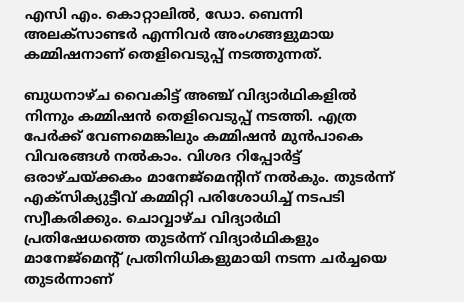എസി എം. കൊറ്റാലിൽ, ഡോ. ബെന്നി അലക്സാണ്ടർ എന്നിവർ അംഗങ്ങളുമായ കമ്മിഷനാണ് തെളിവെടുപ്പ് നടത്തുന്നത്.

ബുധനാഴ്ച വൈകിട്ട് അഞ്ച് വിദ്യാർഥികളിൽ നിന്നും കമ്മിഷൻ തെളിവെടുപ്പ് നടത്തി. എത്ര പേർക്ക് വേണമെങ്കിലും കമ്മിഷൻ മുൻപാകെ വിവരങ്ങൾ നൽകാം. വിശദ റിപ്പോർട്ട് ഒരാഴ്ചയ്ക്കകം മാനേജ്‌മെന്‍റിന് നൽകും. തുടർന്ന് എക്‌സിക്യുട്ടീവ് കമ്മിറ്റി പരിശോധിച്ച് നടപടി സ്വീകരിക്കും. ചൊവ്വാഴ്ച വിദ്യാർഥി പ്രതിഷേധത്തെ തുടർന്ന് വിദ്യാർഥികളും മാനേജ്മെന്‍റ് പ്രതിനിധികളുമായി നടന്ന ചർച്ചയെ തുടർന്നാണ്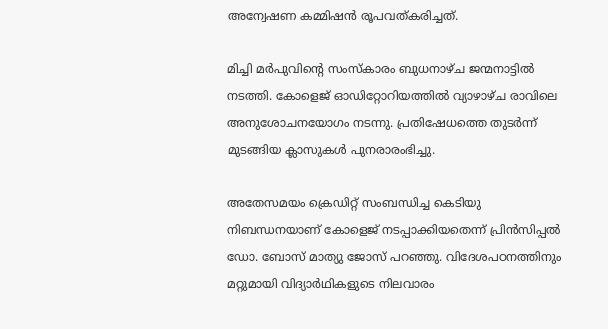അന്വേഷണ കമ്മിഷൻ രൂപവത്കരിച്ചത്.

മിച്ചി മർപുവിന്‍റെ സംസ്കാരം ബുധനാഴ്ച ജന്മനാട്ടിൽ നടത്തി. കോളെജ് ഓഡിറ്റോറിയത്തിൽ വ്യാഴാഴ്ച രാവിലെ അനുശോചനയോഗം നടന്നു. പ്രതിഷേധത്തെ തുടർന്ന് മുടങ്ങിയ ക്ലാസുകൾ പുനരാരംഭിച്ചു.

അതേസമയം ക്രെഡിറ്റ് സംബന്ധിച്ച കെടിയു നിബന്ധനയാണ് കോളെജ് നടപ്പാക്കിയതെന്ന് പ്രിൻസിപ്പൽ ഡോ. ബോസ് മാത്യു ജോസ് പറഞ്ഞു. വിദേശപഠനത്തിനും മറ്റുമായി വിദ്യാർഥികളുടെ നിലവാരം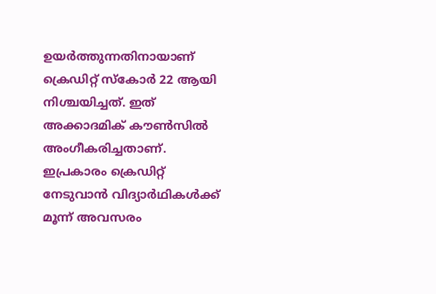ഉയർത്തുന്നതിനായാണ് ക്രെഡിറ്റ് സ്കോർ 22 ആയി നിശ്ചയിച്ചത്. ഇത് അക്കാദമിക് കൗൺസിൽ അംഗീകരിച്ചതാണ്. ഇപ്രകാരം ക്രെഡിറ്റ് നേടുവാൻ വിദ്യാർഥികൾക്ക് മൂന്ന് അവസരം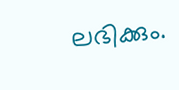ലഭിക്കും.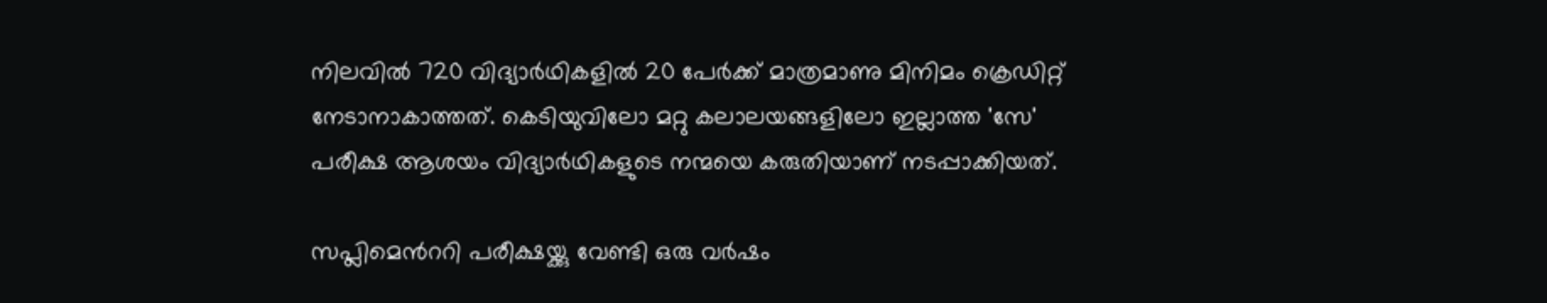നിലവിൽ 720 വിദ്യാർഥികളിൽ 20 പേർക്ക് മാത്രമാണു മിനിമം ക്രെഡിറ്റ് നേടാനാകാത്തത്. കെടിയുവിലോ മറ്റു കലാലയങ്ങളിലോ ഇല്ലാത്ത 'സേ' പരീക്ഷ ആശയം വിദ്യാർഥികളുടെ നന്മയെ കരുതിയാണ് നടപ്പാക്കിയത്.

സപ്ലിമെന്‍ററി പരീക്ഷയ്ക്കു വേണ്ടി ഒരു വർഷം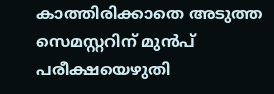കാത്തിരിക്കാതെ അടുത്ത സെമസ്റ്ററിന് മുൻപ് പരീക്ഷയെഴുതി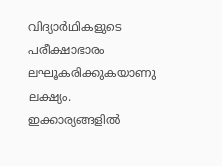വിദ്യാർഥികളുടെ പരീക്ഷാഭാരം ലഘൂകരിക്കുകയാണു ലക്ഷ്യം. ഇക്കാര്യങ്ങളിൽ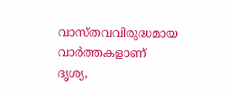വാസ്തവവിരുദ്ധമായ വാർത്തകളാണ് ദൃശ്യ,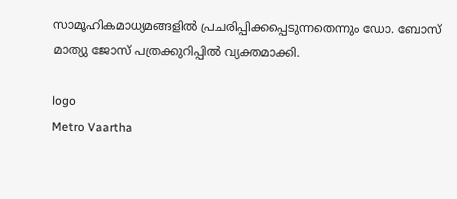സാമൂഹികമാധ്യമങ്ങളിൽ പ്രചരിപ്പിക്കപ്പെടുന്നതെന്നും ഡോ. ബോസ് മാത്യു ജോസ് പത്രക്കുറിപ്പിൽ വ്യക്തമാക്കി.

logo
Metro Vaartha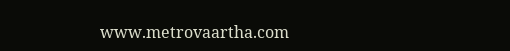www.metrovaartha.com